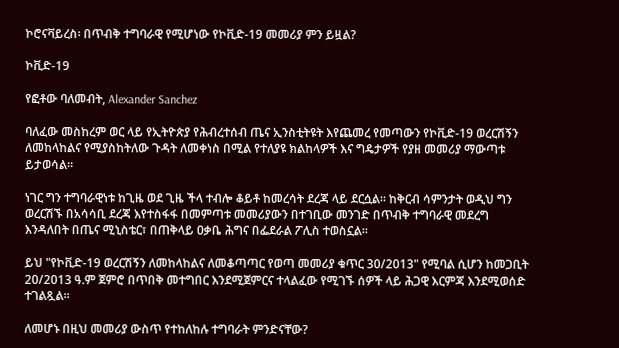ኮሮናቫይረስ፡ በጥብቅ ተግባራዊ የሚሆነው የኮቪድ-19 መመሪያ ምን ይዟል?

ኮቪድ-19

የፎቶው ባለመብት, Alexander Sanchez

ባለፈው መስከረም ወር ላይ የኢትዮጵያ የሕብረተሰብ ጤና ኢንስቲትዩት እየጨመረ የመጣውን የኮቪድ-19 ወረርሽኝን ለመከላከልና የሚያስከትለው ጉዳት ለመቀነስ በሚል የተለያዩ ክልከላዎች እና ግዴታዎች የያዘ መመሪያ ማውጣቱ ይታወሳል።

ነገር ግን ተግባራዊነቱ ከጊዜ ወደ ጊዜ ችላ ተብሎ ቆይቶ ከመረሳት ደረጃ ላይ ደርሷል። ከቅርብ ሳምንታት ወዲህ ግን ወረርሽኙ በአሳሳቢ ደረጃ እየተስፋፋ በመምጣቱ መመሪያውን በተገቢው መንገድ በጥብቅ ተግባራዊ መደረግ እንዳለበት በጤና ሚኒስቴር፣ በጠቅላይ ዐቃቤ ሕግና በፌደራል ፖሊስ ተወስኗል።

ይህ "የኮቪድ-19 ወረርሽኝን ለመከላከልና ለመቆጣጣር የወጣ መመሪያ ቁጥር 30/2013" የሚባል ሲሆን ከመጋቢት 20/2013 ዓ.ም ጀምሮ በጥበቅ መተግበር እንደሚጀምርና ተላልፈው የሚገኙ ሰዎች ላይ ሕጋዊ እርምጃ እንደሚወሰድ ተገልጿል።

ለመሆኑ በዚህ መመሪያ ውስጥ የተከለከሉ ተግባራት ምንድናቸው?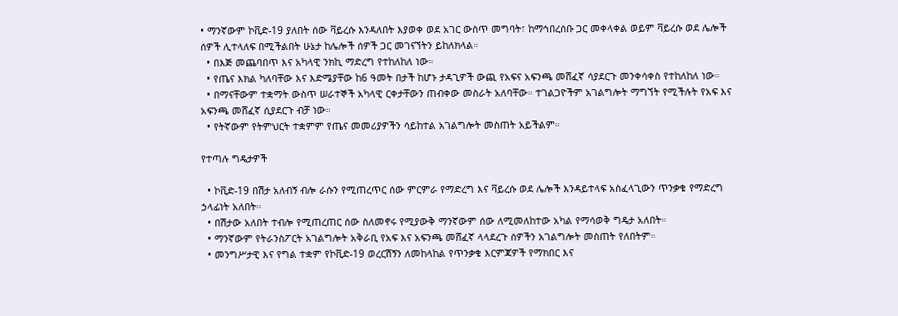• ማንኛውም ኮቪድ-19 ያለበት ሰው ቫይረሱ እንዳለበት እያወቀ ወደ አገር ውስጥ መግባት፣ ከማኅበረሰቡ ጋር መቀላቀል ወይም ቫይረሱ ወደ ሌሎች ሰዎች ሊተላለፍ በሚችልበት ሁኔታ ከሌሎች ሰዎች ጋር መገናኘትን ይከለክላል።
  • በእጅ መጨባበጥ እና አካላዊ ንክኪ ማድረግ የተከለከለ ነው።
  • የጤና እክል ካለባቸው እና እድሜያቸው ከ6 ዓመት በታች ከሆኑ ታዳጊዎች ውጪ የአፍና አፍንጫ መሸፈኛ ሳያደርጉ መንቀሳቀስ የተከለከለ ነው።
  • በማናቸውም ተቋማት ውስጥ ሠራተኞች አካላዊ ርቀታቸውን ጠብቀው መስራት አለባቸው። ተገልጋዮችም አገልግሎት ማግኘት የሚችሉት የአፍ እና አፍንጫ መሸፈኛ ሲያደርጉ ብቻ ነው።
  • የትኛውም የትምህርት ተቋምም የጤና መመሪያዎችን ሳይከተል አገልግሎት መስጠት አይችልም።

የተጣሉ ግዴታዎች

  • ኮቪድ-19 በሽታ አለብኝ ብሎ ራሱን የሚጠረጥር ሰው ምርምራ የማድረግ እና ቫይረሱ ወደ ሌሎች እንዳይተላፍ አስፈላጊውን ጥንቃቄ የማድረግ ኃላፊነት አለበት።
  • በሽታው አለበት ተብሎ የሚጠረጠር ሰው ስለመኖሩ የሚያውቅ ማንኛውም ሰው ለሚመለከተው አካል የማሳወቅ ግዴታ አለበት።
  • ማንኛውም የትራንስፖርት አገልግሎት አቅራቢ የአፍ እና አፍንጫ መሸፈኛ ላላደረጉ ሰዎችን አገልግሎት መስጠት የለበትም።
  • መንግሥታዊ እና የግል ተቋም የኮቪድ-19 ወረርሽኝን ለመከላከል የጥንቃቄ እርምጃዎች የማክበር እና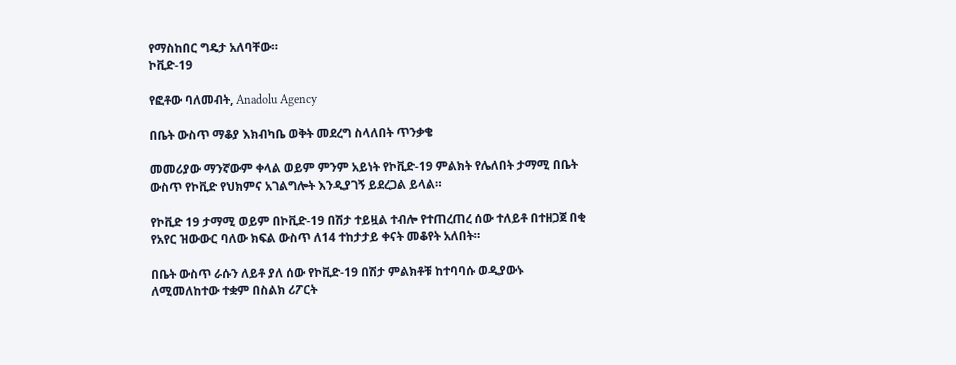የማስከበር ግዴታ አለባቸው።
ኮቪድ-19

የፎቶው ባለመብት, Anadolu Agency

በቤት ውስጥ ማቆያ እክብካቤ ወቅት መደረግ ስላለበት ጥንቃቄ

መመሪያው ማንኛውም ቀላል ወይም ምንም አይነት የኮቪድ-19 ምልክት የሌለበት ታማሚ በቤት ውስጥ የኮቪድ የህክምና አገልግሎት እንዲያገኝ ይደረጋል ይላል።

የኮቪድ 19 ታማሚ ወይም በኮቪድ-19 በሽታ ተይዟል ተብሎ የተጠረጠረ ሰው ተለይቶ በተዘጋጀ በቂ የአየር ዝውውር ባለው ክፍል ውስጥ ለ14 ተከታታይ ቀናት መቆየት አለበት።

በቤት ውስጥ ራሱን ለይቶ ያለ ሰው የኮቪድ-19 በሽታ ምልክቶቹ ከተባባሱ ወዲያውኑ ለሚመለከተው ተቋም በስልክ ሪፖርት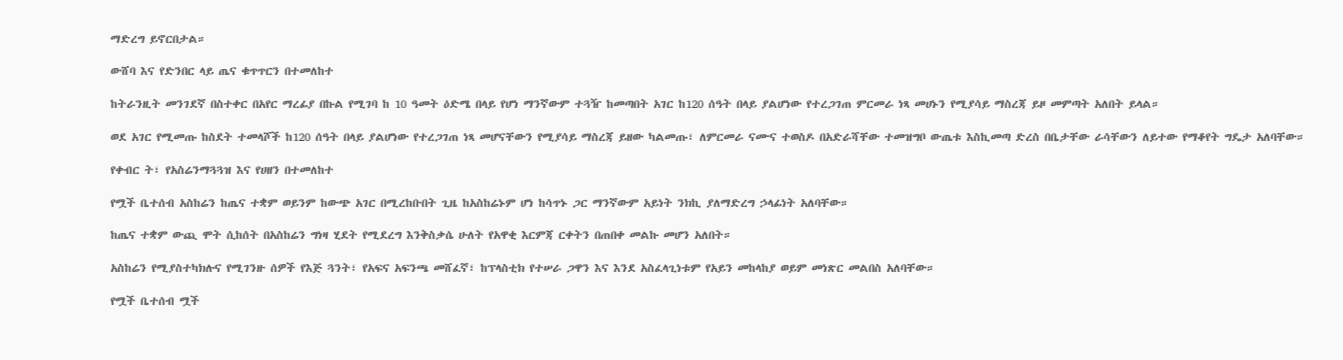ማድረግ ይኖርበታል።

ውሸባ እና የድንበር ላይ ጤና ቁጥጥርን በተመለከተ

ከትራንዚት መንገደኛ በስተቀር በአየር ማረፊያ በኩል የሚገባ ከ 10 ዓመት ዕድሜ በላይ የሆነ ማንኛውም ተጓዥ ከመጣበት አገር ከ120 ሰዓት በላይ ያልሆነው የተረጋገጠ ምርመራ ነጻ መሀኑን የሚያሳይ ማስረጃ ይዞ መምጣት አለበት ይላል።

ወደ አገር የሚመጡ ከስደት ተመላሾች ከ120 ሰዓት በላይ ያልሆነው የተረጋገጠ ነጻ መሆናቸውን የሚያሳይ ማስረጃ ይዘው ካልመጡ፣ ለምርመራ ናሙና ተወስዶ በአድራሻቸው ተመዝግቦ ውጤቱ እስኪመጣ ድረስ በቤታቸው ራሳቸውን ለይተው የማቆየት ግዴታ አለባቸው።

የቀብር ት፣ የአስሬንማጓጓዝ እና የሀዘን በተመለከተ

የሟች ቤተሰብ አስከሬን ከጤና ተቋም ወይንም ከውጭ አገር በሚረከቡበት ጊዜ ከአስከሬኑም ሆነ ከሳጥኑ ጋር ማንኛውም አይነት ንክኪ ያለማድረግ ኃላፊነት አለባቸው።

ከጤና ተቋም ውጪ ሞት ሲከሰት በአስከሬን ግነዛ ሂደት የሚደረግ እንቅስቃሴ ሁለት የአዋቂ እርምጃ ርቀትን በጠበቀ መልኩ መሆን አለበት።

አስከሬን የሚያስተካክሉና የሚገንዙ ሰዎች የእጅ ጓንት፣ የአፍና አፍንጫ መሸፈኛ፣ ከፕላስቲክ የተሠራ ጋዋን እና እንደ አስፈላጊነቱም የአይን መከላከያ ወይም መነጽር መልበስ አለባቸው።

የሟች ቤተሰብ ሟች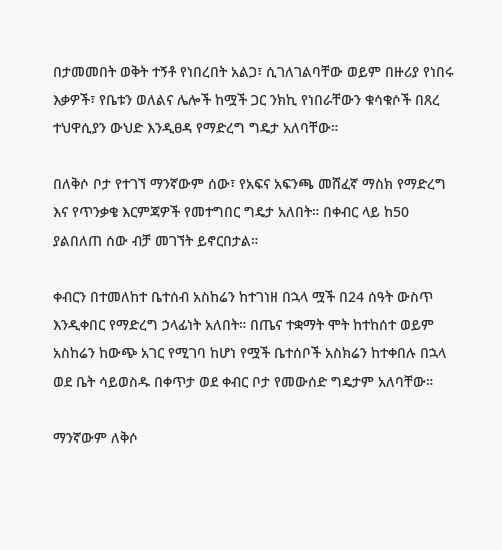በታመመበት ወቅት ተኝቶ የነበረበት አልጋ፣ ሲገለገልባቸው ወይም በዙሪያ የነበሩ እቃዎች፣ የቤቱን ወለልና ሌሎች ከሟች ጋር ንክኪ የነበራቸውን ቁሳቁሶች በጸረ ተህዋሲያን ውህድ እንዲፀዳ የማድረግ ግዴታ አለባቸው።

በለቅሶ ቦታ የተገኘ ማንኛውም ሰው፣ የአፍና አፍንጫ መሸፈኛ ማስክ የማድረግ እና የጥንቃቄ እርምጃዎች የመተግበር ግዴታ አለበት። በቀብር ላይ ከ50 ያልበለጠ ሰው ብቻ መገኘት ይኖርበታል።

ቀብርን በተመለከተ ቤተሰብ አስከሬን ከተገነዘ በኋላ ሟች በ24 ሰዓት ውስጥ እንዲቀበር የማድረግ ኃላፊነት አለበት። በጤና ተቋማት ሞት ከተከሰተ ወይም አስከሬን ከውጭ አገር የሚገባ ከሆነ የሟች ቤተሰቦች አስክሬን ከተቀበሉ በኋላ ወደ ቤት ሳይወስዱ በቀጥታ ወደ ቀብር ቦታ የመውሰድ ግዴታም አለባቸው።

ማንኛውም ለቅሶ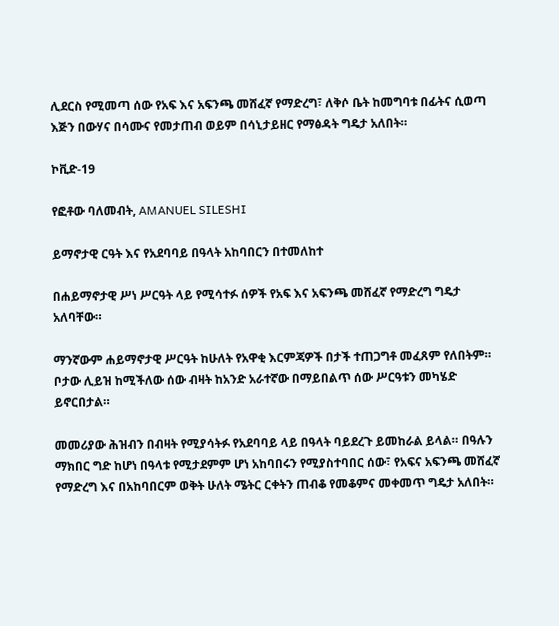ሊደርስ የሚመጣ ሰው የአፍ እና አፍንጫ መሸፈኛ የማድረግ፣ ለቅሶ ቤት ከመግባቱ በፊትና ሲወጣ እጅን በውሃና በሳሙና የመታጠብ ወይም በሳኒታይዘር የማፅዳት ግዴታ አለበት።

ኮቪድ-19

የፎቶው ባለመብት, AMANUEL SILESHI

ይማኖታዊ ርዓት እና የአደባባይ በዓላት አከባበርን በተመለከተ

በሐይማኖታዊ ሥነ ሥርዓት ላይ የሚሳተፉ ሰዎች የአፍ እና አፍንጫ መሸፈኛ የማድረግ ግዴታ አለባቸው።

ማንኛውም ሐይማኖታዊ ሥርዓት ከሁለት የአዋቂ እርምጃዎች በታች ተጠጋግቶ መፈጸም የለበትም። ቦታው ሊይዝ ከሚችለው ሰው ብዛት ከአንድ አራተኛው በማይበልጥ ሰው ሥርዓቱን መካሄድ ይኖርበታል።

መመሪያው ሕዝብን በብዛት የሚያሳትፉ የአደባባይ ላይ በዓላት ባይደረጉ ይመከራል ይላል። በዓሉን ማክበር ግድ ከሆነ በዓላቱ የሚታደምም ሆነ አከባበሩን የሚያስተባበር ሰው፣ የአፍና አፍንጫ መሸፈኛ የማድረግ እና በአከባበርም ወቅት ሁለት ሜትር ርቀትን ጠብቆ የመቆምና መቀመጥ ግዴታ አለበት።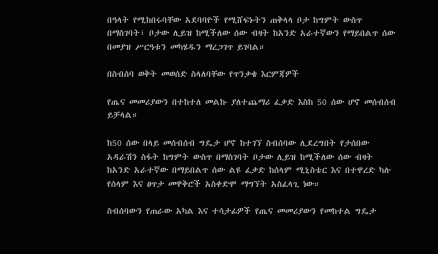በዓላት የሚከበሩባቸው አደባባዮች የሚሸፍኑትን ጠቅላላ ቦታ ከግምት ውስጥ በማስገባት፣ ቦታው ሊይዝ ከሚችለው ሰው ብዛት ከአንድ አራተኛውን የማይበልጥ ሰው በመያዝ ሥርዓቱን መካሄዱን ማረጋገጥ ይገባል።

በስብሰባ ወቅት መወሰድ ስላለባቸው የጥንቃቄ እርምጃዎች

የጤና መመሪያውን በተከተለ መልኩ ያለተጨማሪ ፈቃድ እስከ 50 ሰው ሆኖ መሰብሰብ ይቻላል።

ከ50 ሰው በላይ መሰብሰብ ግዴታ ሆኖ ከተገኘ ስብሰባው ሊደረግበት የታሰበው አዳራሽን ስፋት ከግምት ውስጥ በማስገባት ቦታው ሊይዝ ከሚችለው ሰው ብዛት ከአንድ አራተኛው በማይበልጥ ሰው ልዩ ፈቃድ ከሰላም ሚኒስቴር እና በተዋረድ ካሉ የሰላም እና ፀጥታ መዋቅሮች አስቀድሞ ማግኘት አስፈላጊ ነው።

ስብሰባውን የጠራው አካል እና ተሳታፊዎች የጤና መመሪያውን የመከተል ግዴታ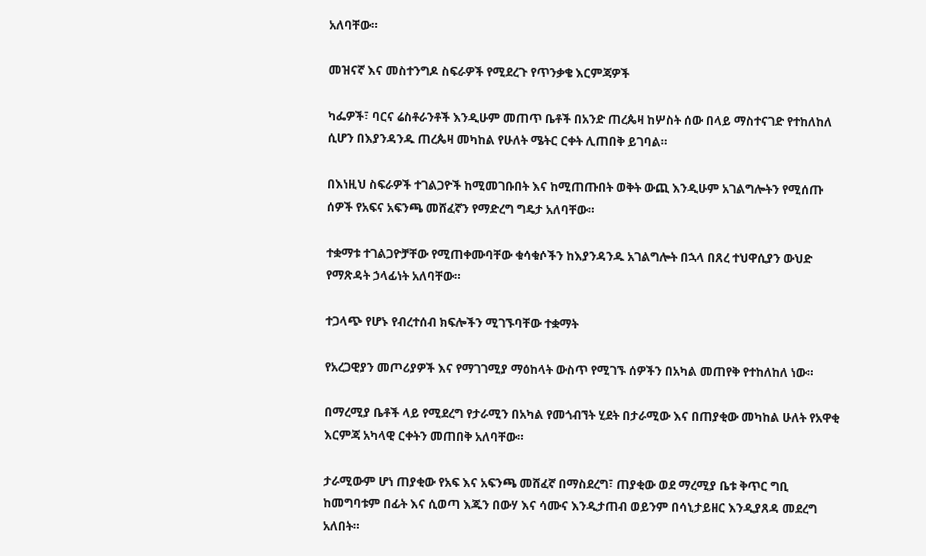አለባቸው።

መዝናኛ እና መስተንግዶ ስፍራዎች የሚደረጉ የጥንቃቄ እርምጃዎች

ካፌዎች፣ ባርና ሬስቶራንቶች እንዲሁም መጠጥ ቤቶች በአንድ ጠረጴዛ ከሦስት ሰው በላይ ማስተናገድ የተከለከለ ሲሆን በእያንዳንዱ ጠረጴዛ መካከል የሁለት ሜትር ርቀት ሊጠበቅ ይገባል።

በእነዚህ ስፍራዎች ተገልጋዮች ከሚመገቡበት እና ከሚጠጡበት ወቅት ውጪ እንዲሁም አገልግሎትን የሚሰጡ ሰዎች የአፍና አፍንጫ መሸፈኛን የማድረግ ግዴታ አለባቸው።

ተቋማቱ ተገልጋዮቻቸው የሚጠቀሙባቸው ቁሳቁሶችን ከእያንዳንዱ አገልግሎት በኋላ በጸረ ተህዋሲያን ውህድ የማጽዳት ኃላፊነት አለባቸው።

ተጋላጭ የሆኑ የብረተሰብ ክፍሎችን ሚገኙባቸው ተቋማት

የአረጋዊያን መጦሪያዎች እና የማገገሚያ ማዕከላት ውስጥ የሚገኙ ሰዎችን በአካል መጠየቅ የተከለከለ ነው።

በማረሚያ ቤቶች ላይ የሚደረግ የታራሚን በአካል የመጎብኘት ሂደት በታራሚው እና በጠያቂው መካከል ሁለት የአዋቂ እርምጃ አካላዊ ርቀትን መጠበቅ አለባቸው።

ታራሚውም ሆነ ጠያቂው የአፍ እና አፍንጫ መሸፈኛ በማስደረግ፣ ጠያቂው ወደ ማረሚያ ቤቱ ቅጥር ግቢ ከመግባቱም በፊት እና ሲወጣ እጁን በውሃ እና ሳሙና እንዲታጠብ ወይንም በሳኒታይዘር እንዲያጸዳ መደረግ አለበት።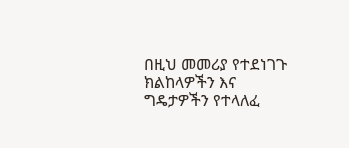በዚህ መመሪያ የተደነገጉ ክልከላዎችን እና ግዴታዎችን የተላለፈ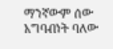ማንኛውም ሰው አግባብነት ባለው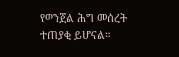የወንጀል ሕግ መሰረት ተጠያቂ ይሆናል።